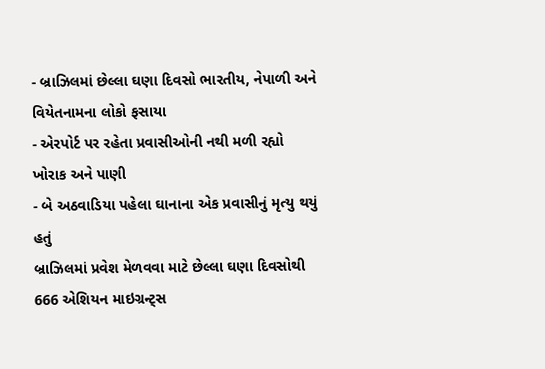- બ્રાઝિલમાં છેલ્લા ઘણા દિવસો ભારતીય, નેપાળી અને વિયેતનામના લોકો ફસાયા
- એરપોર્ટ પર રહેતા પ્રવાસીઓની નથી મળી રહ્યો ખોરાક અને પાણી
- બે અઠવાડિયા પહેલા ઘાનાના એક પ્રવાસીનું મૃત્યુ થયું હતું
બ્રાઝિલમાં પ્રવેશ મેળવવા માટે છેલ્લા ઘણા દિવસોથી 666 એશિયન માઇગ્રન્ટ્સ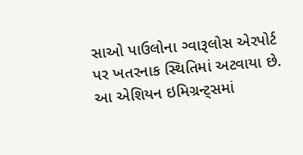સાઓ પાઉલોના ગ્વારૂલોસ એરપોર્ટ પર ખતરનાક સ્થિતિમાં અટવાયા છે. આ એશિયન ઇમિગ્રન્ટ્સમાં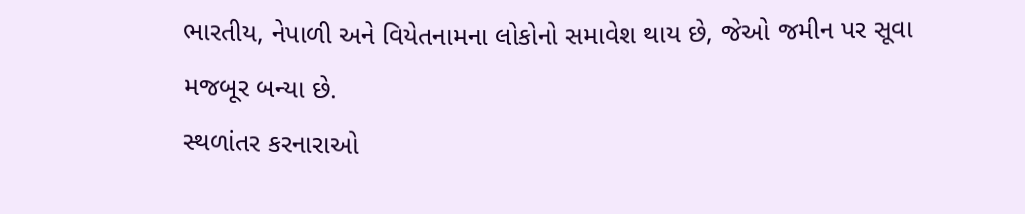ભારતીય, નેપાળી અને વિયેતનામના લોકોનો સમાવેશ થાય છે, જેઓ જમીન પર સૂવા મજબૂર બન્યા છે.
સ્થળાંતર કરનારાઓ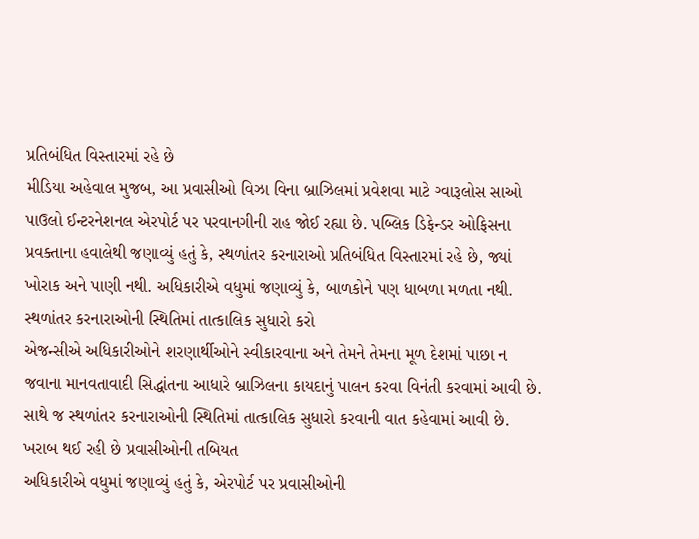પ્રતિબંધિત વિસ્તારમાં રહે છે
મીડિયા અહેવાલ મુજબ, આ પ્રવાસીઓ વિઝા વિના બ્રાઝિલમાં પ્રવેશવા માટે ગ્વારૂલોસ સાઓ પાઉલો ઈન્ટરનેશનલ એરપોર્ટ પર પરવાનગીની રાહ જોઈ રહ્યા છે. પબ્લિક ડિફેન્ડર ઓફિસના પ્રવક્તાના હવાલેથી જણાવ્યું હતું કે, સ્થળાંતર કરનારાઓ પ્રતિબંધિત વિસ્તારમાં રહે છે, જ્યાં ખોરાક અને પાણી નથી. અધિકારીએ વધુમાં જણાવ્યું કે, બાળકોને પણ ધાબળા મળતા નથી.
સ્થળાંતર કરનારાઓની સ્થિતિમાં તાત્કાલિક સુધારો કરો
એજન્સીએ અધિકારીઓને શરણાર્થીઓને સ્વીકારવાના અને તેમને તેમના મૂળ દેશમાં પાછા ન જવાના માનવતાવાદી સિદ્ધાંતના આધારે બ્રાઝિલના કાયદાનું પાલન કરવા વિનંતી કરવામાં આવી છે. સાથે જ સ્થળાંતર કરનારાઓની સ્થિતિમાં તાત્કાલિક સુધારો કરવાની વાત કહેવામાં આવી છે.
ખરાબ થઈ રહી છે પ્રવાસીઓની તબિયત
અધિકારીએ વધુમાં જણાવ્યું હતું કે, એરપોર્ટ પર પ્રવાસીઓની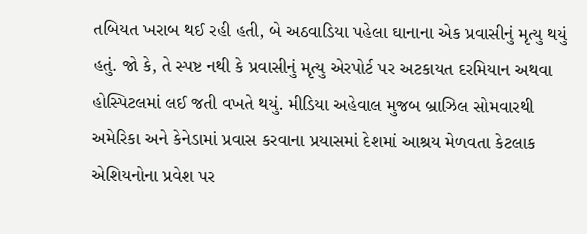તબિયત ખરાબ થઈ રહી હતી, બે અઠવાડિયા પહેલા ઘાનાના એક પ્રવાસીનું મૃત્યુ થયું હતું. જો કે, તે સ્પષ્ટ નથી કે પ્રવાસીનું મૃત્યુ એરપોર્ટ પર અટકાયત દરમિયાન અથવા હોસ્પિટલમાં લઈ જતી વખતે થયું. મીડિયા અહેવાલ મુજબ બ્રાઝિલ સોમવારથી અમેરિકા અને કેનેડામાં પ્રવાસ કરવાના પ્રયાસમાં દેશમાં આશ્રય મેળવતા કેટલાક એશિયનોના પ્રવેશ પર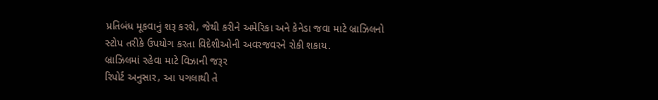પ્રતિબંધ મૂકવાનું શરૂ કરશે, જેથી કરીને અમેરિકા અને કેનેડા જવા માટે બ્રાઝિલનો સ્ટોપ તરીકે ઉપયોગ કરતા વિદેશીઓની અવરજવરને રોકી શકાય.
બ્રાઝિલમાં રહેવા માટે વિઝાની જરૂર
રિપોર્ટ અનુસાર, આ પગલાથી તે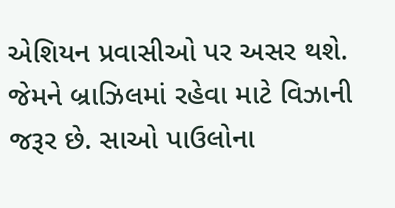એશિયન પ્રવાસીઓ પર અસર થશે. જેમને બ્રાઝિલમાં રહેવા માટે વિઝાની જરૂર છે. સાઓ પાઉલોના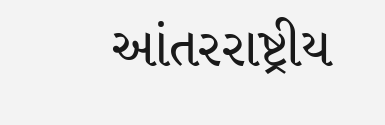આંતરરાષ્ટ્રીય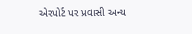એરપોર્ટ પર પ્રવાસી અન્ય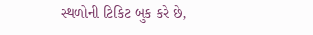સ્થળોની ટિકિટ બુક કરે છે,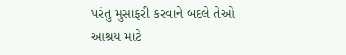પરંતુ મુસાફરી કરવાને બદલે તેઓ આશ્રય માટે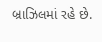બ્રાઝિલમાં રહે છે.